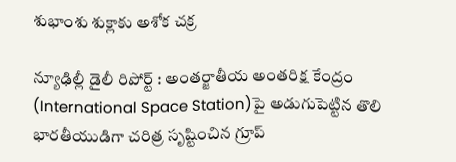శుభాంశు శుక్లాకు అశోక చక్ర

న్యూఢిల్లీ డైలీ రిపోర్ట్ : అంతర్జాతీయ అంతరిక్ష కేంద్రం (International Space Station)పై అడుగుపెట్టిన తొలి భారతీయుడిగా చరిత్ర సృష్టించిన గ్రూప్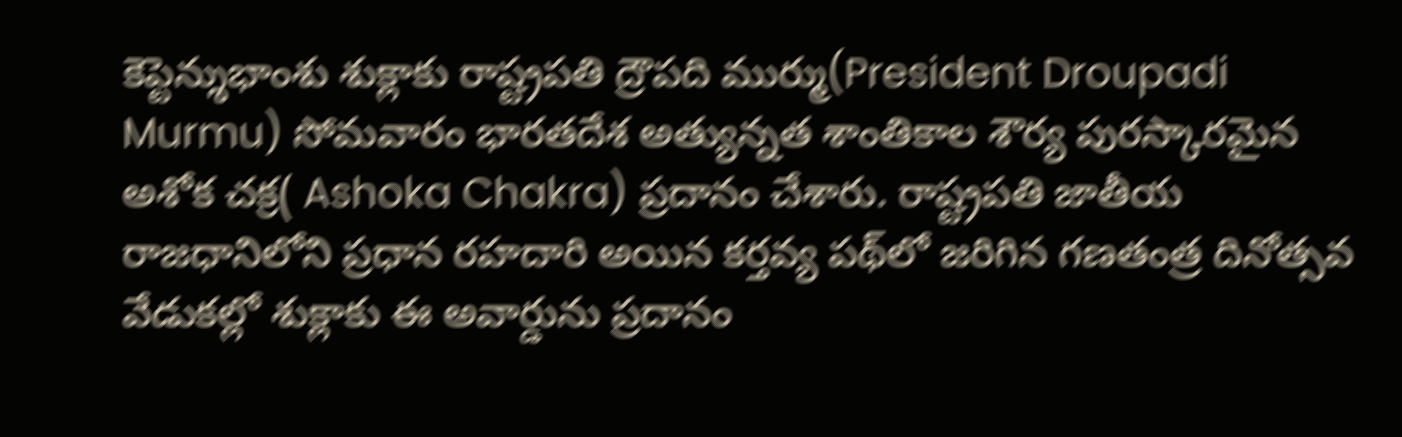కెప్టెన్శుభాంశు శుక్లాకు రాష్ట్రపతి ద్రౌపది ముర్ము(President Droupadi Murmu) సోమవారం భారతదేశ అత్యున్నత శాంతికాల శౌర్య పురస్కారమైన అశోక చక్ర( Ashoka Chakra) ప్రదానం చేశారు. రాష్ట్రపతి జాతీయ రాజధానిలోని ప్రధాన రహదారి అయిన కర్తవ్య పథ్‌లో జరిగిన గణతంత్ర దినోత్సవ వేడుకల్లో శుక్లాకు ఈ అవార్డును ప్రదానం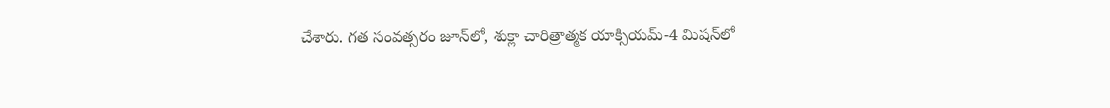చేశారు. గత సంవత్సరం జూన్‌లో, శుక్లా చారిత్రాత్మక యాక్సియమ్-4 మిషన్‌లో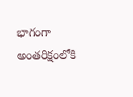భాగంగా అంతరిక్షంలోకి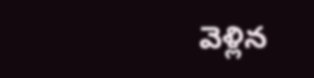వెళ్లిన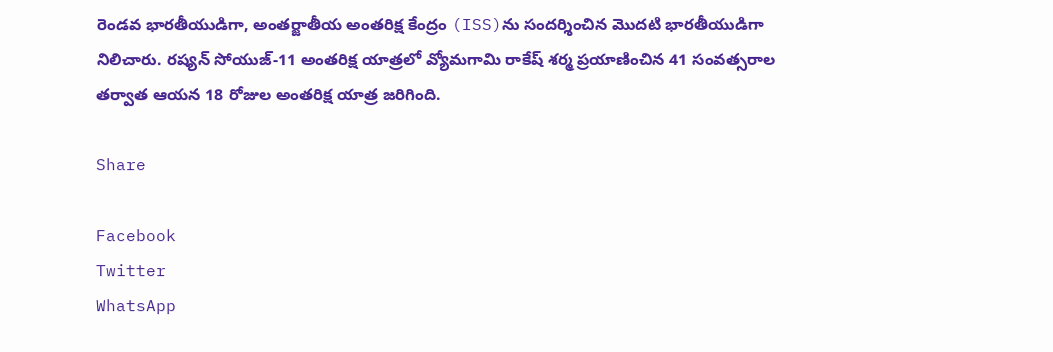రెండవ భారతీయుడిగా, అంతర్జాతీయ అంతరిక్ష కేంద్రం (ISS)ను సందర్శించిన మొదటి భారతీయుడిగా నిలిచారు. రష్యన్ సోయుజ్-11 అంతరిక్ష యాత్రలో వ్యోమగామి రాకేష్ శర్మ ప్రయాణించిన 41 సంవత్సరాల తర్వాత ఆయన 18 రోజుల అంతరిక్ష యాత్ర జరిగింది.

Share

Facebook
Twitter
WhatsApp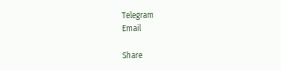Telegram
Email

Share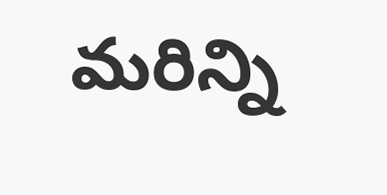మరిన్ని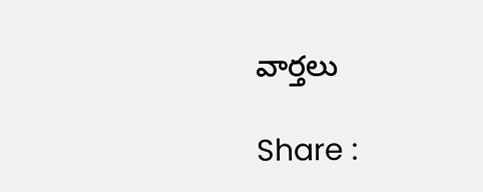వార్తలు

Share :